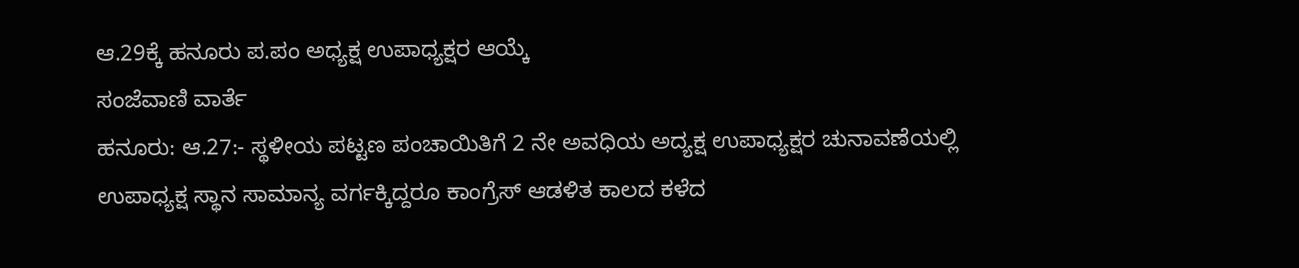ಆ.29ಕ್ಕೆ ಹನೂರು ಪ.ಪಂ ಅಧ್ಯಕ್ಷ ಉಪಾಧ್ಯಕ್ಷರ ಆಯ್ಕೆ
ಸಂಜೆವಾಣಿ ವಾರ್ತೆ
ಹನೂರು: ಆ.27:- ಸ್ಥಳೀಯ ಪಟ್ಟಣ ಪಂಚಾಯಿತಿಗೆ 2 ನೇ ಅವಧಿಯ ಅದ್ಯಕ್ಷ ಉಪಾಧ್ಯಕ್ಷರ ಚುನಾವಣೆಯಲ್ಲಿ ಉಪಾಧ್ಯಕ್ಷ ಸ್ಥಾನ ಸಾಮಾನ್ಯ ವರ್ಗಕ್ಕಿದ್ದರೂ ಕಾಂಗ್ರೆಸ್ ಆಡಳಿತ ಕಾಲದ ಕಳೆದ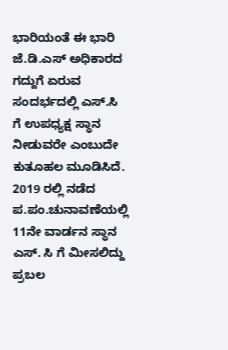ಭಾರಿಯಂತೆ ಈ ಭಾರಿ ಜೆ.ಡಿ.ಎಸ್ ಅಧಿಕಾರದ ಗದ್ದುಗೆ ಏರುವ ಸಂದರ್ಭದಲ್ಲಿ ಎಸ್.ಸಿ ಗೆ ಉಪಧ್ಯಕ್ಷ ಸ್ಥಾನ ನೀಡುವರೇ ಎಂಬುದೇ ಕುತೂಹಲ ಮೂಡಿಸಿದೆ.
2019 ರಲ್ಲಿ ನಡೆದ ಪ.ಪಂ.ಚುನಾವಣೆಯಲ್ಲಿ 11ನೇ ವಾರ್ಡನ ಸ್ಥಾನ ಎಸ್. ಸಿ ಗೆ ಮೀಸಲಿದ್ದು ಪ್ರಬಲ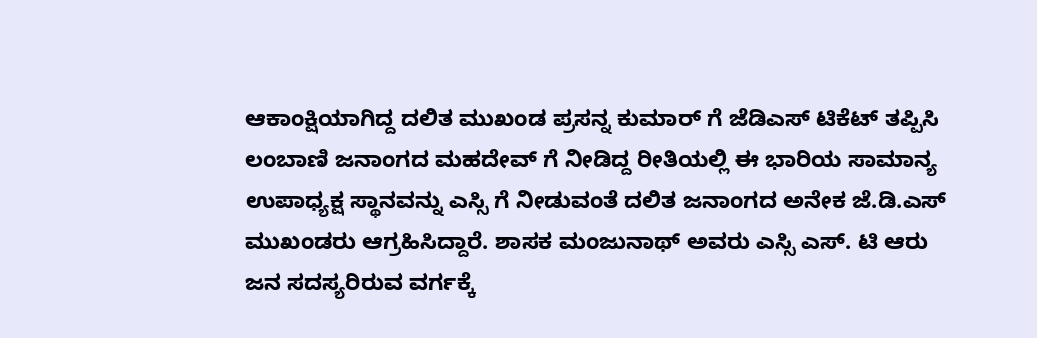ಆಕಾಂಕ್ಷಿಯಾಗಿದ್ದ ದಲಿತ ಮುಖಂಡ ಪ್ರಸನ್ನ ಕುಮಾರ್ ಗೆ ಜೆಡಿಎಸ್ ಟಿಕೆಟ್ ತಪ್ಪಿಸಿ ಲಂಬಾಣಿ ಜನಾಂಗದ ಮಹದೇವ್ ಗೆ ನೀಡಿದ್ದ ರೀತಿಯಲ್ಲಿ ಈ ಭಾರಿಯ ಸಾಮಾನ್ಯ ಉಪಾಧ್ಯಕ್ಷ ಸ್ಥಾನವನ್ನು ಎಸ್ಸಿ ಗೆ ನೀಡುವಂತೆ ದಲಿತ ಜನಾಂಗದ ಅನೇಕ ಜೆ.ಡಿ.ಎಸ್ ಮುಖಂಡರು ಆಗ್ರಹಿಸಿದ್ದಾರೆ. ಶಾಸಕ ಮಂಜುನಾಥ್ ಅವರು ಎಸ್ಸಿ ಎಸ್. ಟಿ ಆರು ಜನ ಸದಸ್ಯರಿರುವ ವರ್ಗಕ್ಕೆ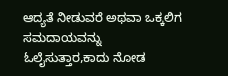ಆದ್ಯತೆ ನೀಡುವರೆ ಅಥವಾ ಒಕ್ಕಲಿಗ ಸಮದಾಯವನ್ನು ಓಲೈಸುತ್ತಾರ,ಕಾದು ನೋಡ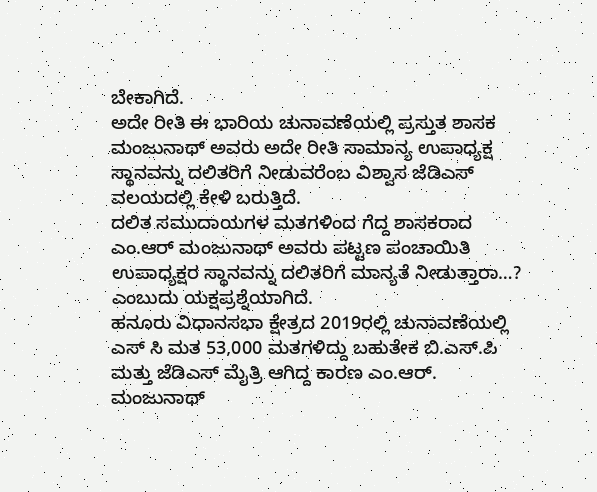ಬೇಕಾಗಿದೆ.
ಅದೇ ರೀತಿ ಈ ಭಾರಿಯ ಚುನಾವಣೆಯಲ್ಲಿ ಪ್ರಸ್ತುತ ಶಾಸಕ ಮಂಜುನಾಥ್ ಅವರು ಅದೇ ರೀತಿ ಸಾಮಾನ್ಯ ಉಪಾಧ್ಯಕ್ಷ ಸ್ಥಾನವನ್ನು ದಲಿತರಿಗೆ ನೀಡುವರೆಂಬ ವಿಶ್ವಾಸ ಜೆಡಿಎಸ್ ವಲಯದಲ್ಲಿ ಕೇಳಿ ಬರುತ್ತಿದೆ.
ದಲಿತ ಸಮುದಾಯಗಳ ಮತಗಳಿಂದ ಗೆದ್ದ ಶಾಸಕರಾದ ಎಂ.ಆರ್ ಮಂಜುನಾಥ್ ಅವರು ಪಟ್ಟಣ ಪಂಚಾಯಿತಿ ಉಪಾಧ್ಯಕ್ಷರ ಸ್ಥಾನವನ್ನು ದಲಿತರಿಗೆ ಮಾನ್ಯತೆ ನೀಡುತ್ತಾರಾ…? ಎಂಬುದು ಯಕ್ಷಪ್ರಶ್ನೆಯಾಗಿದೆ.
ಹನೂರು ವಿಧಾನಸಭಾ ಕ್ಷೇತ್ರದ 2019ರಲ್ಲಿ ಚುನಾವಣೆಯಲ್ಲಿ ಎಸ್ ಸಿ ಮತ 53,000 ಮತಗಳಿದ್ದು ಬಹುತೇಕ ಬಿ.ಎಸ್.ಪಿ ಮತ್ತು ಜೆಡಿಎಸ್ ಮೈತ್ರಿ ಆಗಿದ್ದ ಕಾರಣ ಎಂ.ಆರ್. ಮಂಜುನಾಥ್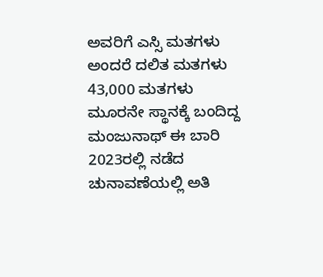ಅವರಿಗೆ ಎಸ್ಸಿ ಮತಗಳು ಅಂದರೆ ದಲಿತ ಮತಗಳು 43,000 ಮತಗಳು ಮೂರನೇ ಸ್ಥಾನಕ್ಕೆ ಬಂದಿದ್ದ ಮಂಜುನಾಥ್ ಈ ಬಾರಿ 2023ರಲ್ಲಿ ನಡೆದ ಚುನಾವಣೆಯಲ್ಲಿ ಅತಿ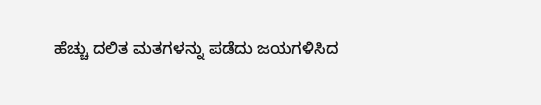ಹೆಚ್ಚು ದಲಿತ ಮತಗಳನ್ನು ಪಡೆದು ಜಯಗಳಿಸಿದ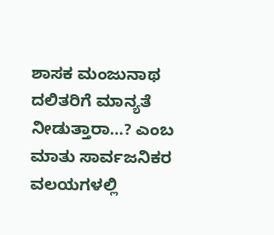ಶಾಸಕ ಮಂಜುನಾಥ ದಲಿತರಿಗೆ ಮಾನ್ಯತೆ ನೀಡುತ್ತಾರಾ…? ಎಂಬ ಮಾತು ಸಾರ್ವಜನಿಕರ ವಲಯಗಳಲ್ಲಿ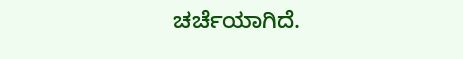ಚರ್ಚೆಯಾಗಿದೆ.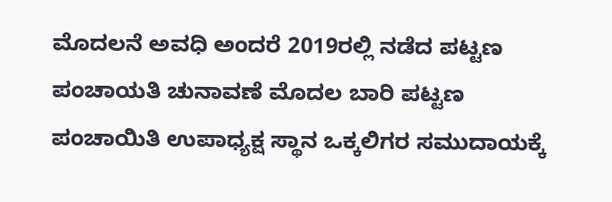ಮೊದಲನೆ ಅವಧಿ ಅಂದರೆ 2019ರಲ್ಲಿ ನಡೆದ ಪಟ್ಟಣ ಪಂಚಾಯತಿ ಚುನಾವಣೆ ಮೊದಲ ಬಾರಿ ಪಟ್ಟಣ ಪಂಚಾಯಿತಿ ಉಪಾಧ್ಯಕ್ಷ ಸ್ಥಾನ ಒಕ್ಕಲಿಗರ ಸಮುದಾಯಕ್ಕೆ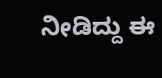ನೀಡಿದ್ದು ಈ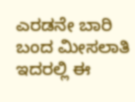ಎರಡನೇ ಬಾರಿ ಬಂದ ಮೀಸಲಾತಿ ಇದರಲ್ಲಿ ಈ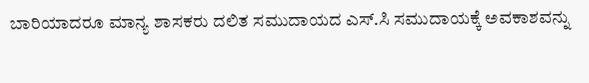ಬಾರಿಯಾದರೂ ಮಾನ್ಯ ಶಾಸಕರು ದಲಿತ ಸಮುದಾಯದ ಎಸ್.ಸಿ ಸಮುದಾಯಕ್ಕೆ ಅವಕಾಶವನ್ನು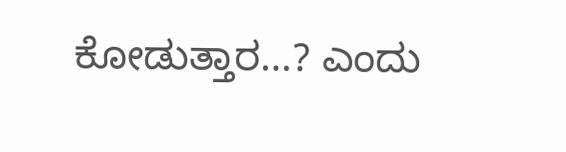ಕೋಡುತ್ತಾರ…? ಎಂದು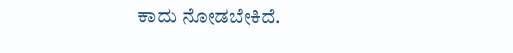ಕಾದು ನೋಡಬೇಕಿದೆ.